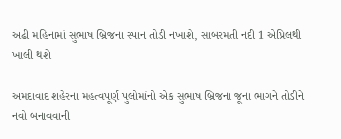અઢી મહિનામાં સુભાષ બ્રિજના સ્પાન તોડી નખાશે, સાબરમતી નદી 1 એપ્રિલથી ખાલી થશે

અમદાવાદ શહેરના મહત્વપૂર્ણ પુલોમાંનો એક સુભાષ બ્રિજના જૂના ભાગને તોડીને નવો બનાવવાની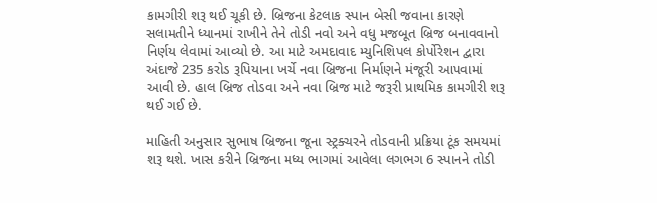કામગીરી શરૂ થઈ ચૂકી છે. બ્રિજના કેટલાક સ્પાન બેસી જવાના કારણે સલામતીને ધ્યાનમાં રાખીને તેને તોડી નવો અને વધુ મજબૂત બ્રિજ બનાવવાનો નિર્ણય લેવામાં આવ્યો છે. આ માટે અમદાવાદ મ્યુનિશિપલ કોર્પોરેશન દ્વારા અંદાજે 235 કરોડ રૂપિયાના ખર્ચે નવા બ્રિજના નિર્માણને મંજૂરી આપવામાં આવી છે. હાલ બ્રિજ તોડવા અને નવા બ્રિજ માટે જરૂરી પ્રાથમિક કામગીરી શરૂ થઈ ગઈ છે.

માહિતી અનુસાર સુભાષ બ્રિજના જૂના સ્ટ્રક્ચરને તોડવાની પ્રક્રિયા ટૂંક સમયમાં શરૂ થશે. ખાસ કરીને બ્રિજના મધ્ય ભાગમાં આવેલા લગભગ 6 સ્પાનને તોડી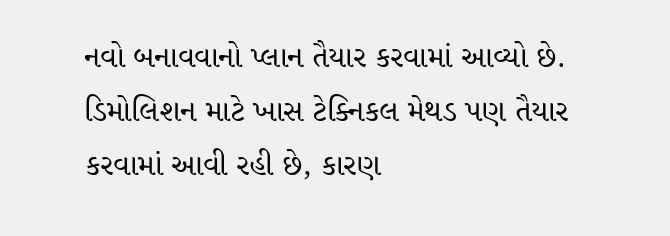નવો બનાવવાનો પ્લાન તૈયાર કરવામાં આવ્યો છે. ડિમોલિશન માટે ખાસ ટેક્નિકલ મેથડ પણ તૈયાર કરવામાં આવી રહી છે, કારણ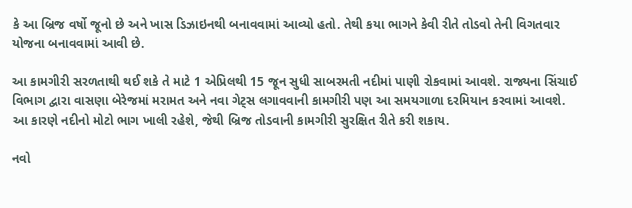કે આ બ્રિજ વર્ષો જૂનો છે અને ખાસ ડિઝાઇનથી બનાવવામાં આવ્યો હતો. તેથી કયા ભાગને કેવી રીતે તોડવો તેની વિગતવાર યોજના બનાવવામાં આવી છે.

આ કામગીરી સરળતાથી થઈ શકે તે માટે 1 એપ્રિલથી 15 જૂન સુધી સાબરમતી નદીમાં પાણી રોકવામાં આવશે. રાજ્યના સિંચાઈ વિભાગ દ્વારા વાસણા બેરેજમાં મરામત અને નવા ગેટ્સ લગાવવાની કામગીરી પણ આ સમયગાળા દરમિયાન કરવામાં આવશે. આ કારણે નદીનો મોટો ભાગ ખાલી રહેશે, જેથી બ્રિજ તોડવાની કામગીરી સુરક્ષિત રીતે કરી શકાય.

નવો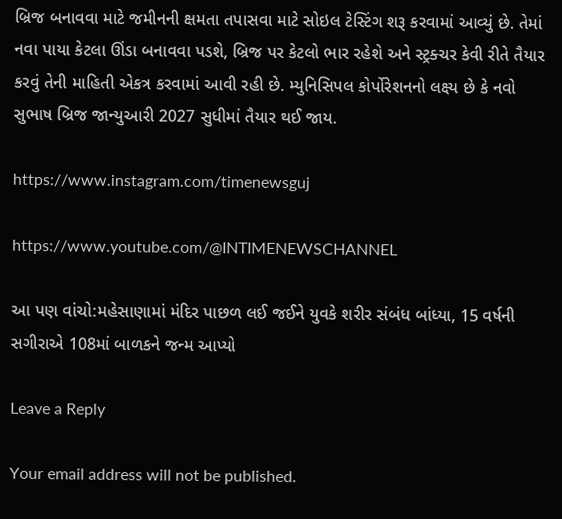બ્રિજ બનાવવા માટે જમીનની ક્ષમતા તપાસવા માટે સોઇલ ટેસ્ટિંગ શરૂ કરવામાં આવ્યું છે. તેમાં નવા પાયા કેટલા ઊંડા બનાવવા પડશે, બ્રિજ પર કેટલો ભાર રહેશે અને સ્ટ્રક્ચર કેવી રીતે તૈયાર કરવું તેની માહિતી એકત્ર કરવામાં આવી રહી છે. મ્યુનિસિપલ કોર્પોરેશનનો લક્ષ્ય છે કે નવો સુભાષ બ્રિજ જાન્યુઆરી 2027 સુધીમાં તૈયાર થઈ જાય.

https://www.instagram.com/timenewsguj

https://www.youtube.com/@INTIMENEWSCHANNEL

આ પણ વાંચો:મહેસાણામાં મંદિર પાછળ લઈ જઈને યુવકે શરીર સંબંધ બાંધ્યા, 15 વર્ષની સગીરાએ 108માં બાળકને જન્મ આપ્યો

Leave a Reply

Your email address will not be published.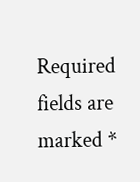Required fields are marked *